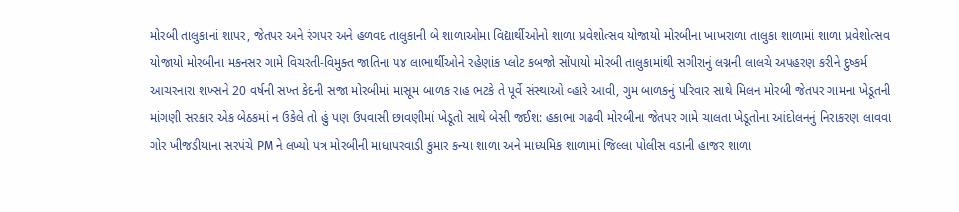મોરબી તાલુકાનાં શાપર, જેતપર અને રંગપર અને હળવદ તાલુકાની બે શાળાઓમા વિદ્યાર્થીઓનો શાળા પ્રવેશોત્સવ યોજાયો મોરબીના ખાખરાળા તાલુકા શાળામાં શાળા પ્રવેશોત્સવ યોજાયો મોરબીના મકનસર ગામે વિચરતી-વિમુક્ત જાતિના ૫૪ લાભાર્થીઓને રહેણાંક પ્લોટ કબજો સોંપાયો મોરબી તાલુકામાંથી સગીરાનું લગ્નની લાલચે અપહરણ કરીને દુષ્કર્મ આચરનારા શખ્સને 20 વર્ષની સખ્ત કેદની સજા મોરબીમાં માસૂમ બાળક રાહ ભટકે તે પૂર્વે સંસ્થાઓ વ્હારે આવી, ગુમ બાળકનું પરિવાર સાથે મિલન મોરબી જેતપર ગામના ખેડૂતની માંગણી સરકાર એક બેઠકમાં ન ઉકેલે તો હું પણ ઉપવાસી છાવણીમાં ખેડૂતો સાથે બેસી જઈશ: હકાભા ગઢવી મોરબીના જેતપર ગામે ચાલતા ખેડૂતોના આંદોલનનું નિરાકરણ લાવવા ગોર ખીજડીયાના સરપંચે PM ને લખ્યો પત્ર મોરબીની માધાપરવાડી કુમાર કન્યા શાળા અને માધ્યમિક શાળામાં જિલ્લા પોલીસ વડાની હાજર શાળા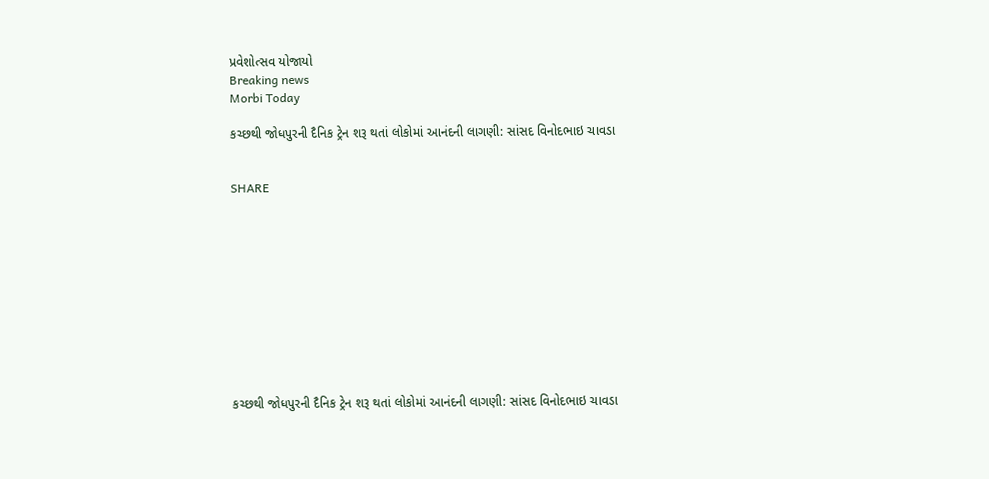પ્રવેશોત્સવ યોજાયો
Breaking news
Morbi Today

કચ્છથી જોધપુરની દૈનિક ટ્રેન શરૂ થતાં લોકોમાં આનંદની લાગણી: સાંસદ વિનોદભાઇ ચાવડા


SHARE











કચ્છથી જોધપુરની દૈનિક ટ્રેન શરૂ થતાં લોકોમાં આનંદની લાગણી: સાંસદ વિનોદભાઇ ચાવડા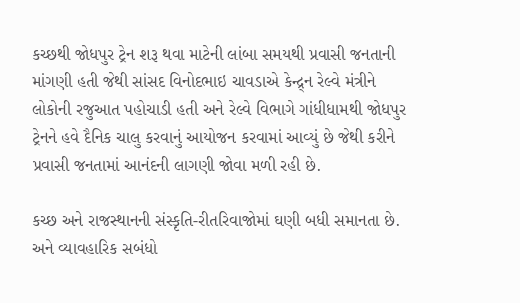કચ્છથી જોધપુર ટ્રેન શરૂ થવા માટેની લાંબા સમયથી પ્રવાસી જનતાની માંગણી હતી જેથી સાંસદ વિનોદભાઇ ચાવડાએ કેન્દ્ર્ન રેલ્વે મંત્રીને લોકોની રજુઆત પહોચાડી હતી અને રેલ્વે વિભાગે ગાંધીધામથી જોધપુર ટ્રેનને હવે દૈનિક ચાલુ કરવાનું આયોજન કરવામાં આવ્યું છે જેથી કરીને પ્રવાસી જનતામાં આનંદની લાગણી જોવા મળી રહી છે.

કચ્છ અને રાજસ્થાનની સંસ્કૃતિ-રીતરિવાજોમાં ઘણી બધી સમાનતા છે. અને વ્યાવહારિક સબંધો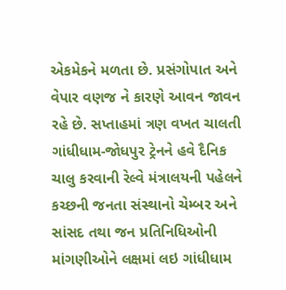એકમેકને મળતા છે. પ્રસંગોપાત અને વેપાર વણજ ને કારણે આવન જાવન રહે છે. સપ્તાહમાં ત્રણ વખત ચાલતી ગાંધીધામ-જોધપુર ટ્રેનને હવે દૈનિક ચાલુ કરવાની રેલ્વે મંત્રાલયની પહેલને કચ્છની જનતા સંસ્થાનો ચેમ્બર અને સાંસદ તથા જન પ્રતિનિધિઓની માંગણીઓને લક્ષમાં લઇ ગાંધીધામ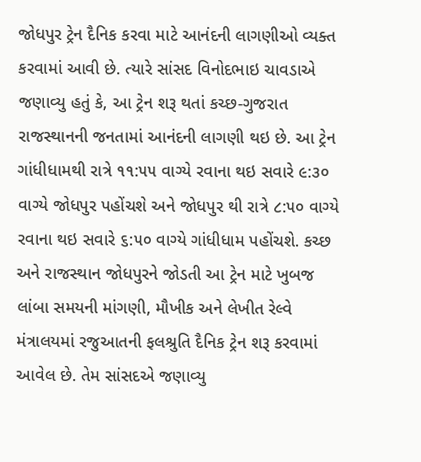જોધપુર ટ્રેન દૈનિક કરવા માટે આનંદની લાગણીઓ વ્યક્ત કરવામાં આવી છે. ત્યારે સાંસદ વિનોદભાઇ ચાવડાએ જણાવ્યુ હતું કે, આ ટ્રેન શરૂ થતાં કચ્છ-ગુજરાત રાજસ્થાનની જનતામાં આનંદની લાગણી થઇ છે. આ ટ્રેન ગાંધીધામથી રાત્રે ૧૧:૫૫ વાગ્યે રવાના થઇ સવારે ૯:૩૦ વાગ્યે જોધપુર પહોંચશે અને જોધપુર થી રાત્રે ૮:૫૦ વાગ્યે રવાના થઇ સવારે ૬:૫૦ વાગ્યે ગાંધીધામ પહોંચશે. કચ્છ અને રાજસ્થાન જોધપુરને જોડતી આ ટ્રેન માટે ખુબજ લાંબા સમયની માંગણી, મૌખીક અને લેખીત રેલ્વે મંત્રાલયમાં રજુઆતની ફલશ્રુતિ દૈનિક ટ્રેન શરૂ કરવામાં આવેલ છે. તેમ સાંસદએ જણાવ્યુ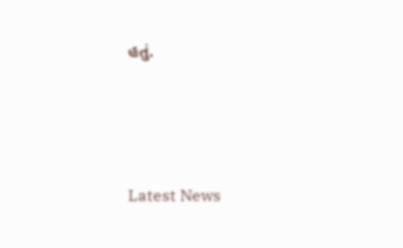હતું.






Latest News